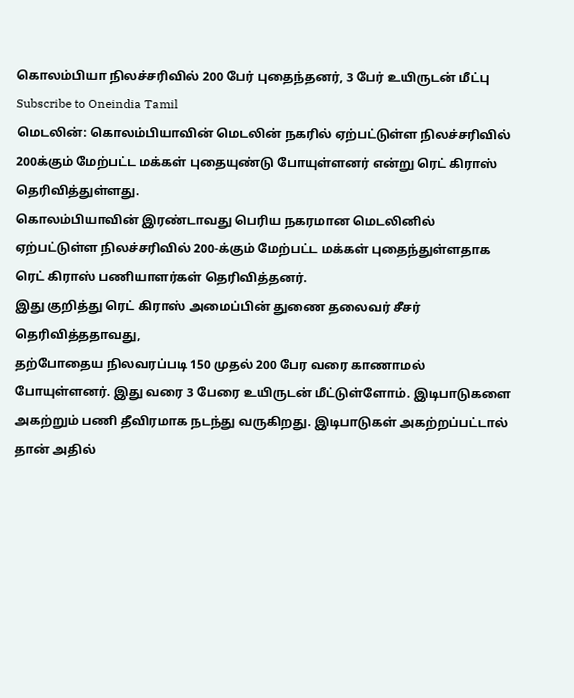கொலம்பியா நிலச்சரிவில் 200 பேர் புதைந்தனர், 3 பேர் உயிருடன் மீட்பு
Subscribe to Oneindia Tamil
மெடலின்: கொலம்பியாவின் மெடலின் நகரில் ஏற்பட்டுள்ள நிலச்சரிவில் 200க்கும் மேற்பட்ட மக்கள் புதையுண்டு போயுள்ளனர் என்று ரெட் கிராஸ் தெரிவித்துள்ளது.
கொலம்பியாவின் இரண்டாவது பெரிய நகரமான மெடலினில் ஏற்பட்டுள்ள நிலச்சரிவில் 200-க்கும் மேற்பட்ட மக்கள் புதைந்துள்ளதாக ரெட் கிராஸ் பணியாளர்கள் தெரிவித்தனர்.
இது குறித்து ரெட் கிராஸ் அமைப்பின் துணை தலைவர் சீசர் தெரிவித்ததாவது,
தற்போதைய நிலவரப்படி 150 முதல் 200 பேர வரை காணாமல் போயுள்ளனர். இது வரை 3 பேரை உயிருடன் மீட்டுள்ளோம். இடிபாடுகளை அகற்றும் பணி தீவிரமாக நடந்து வருகிறது. இடிபாடுகள் அகற்றப்பட்டால் தான் அதில்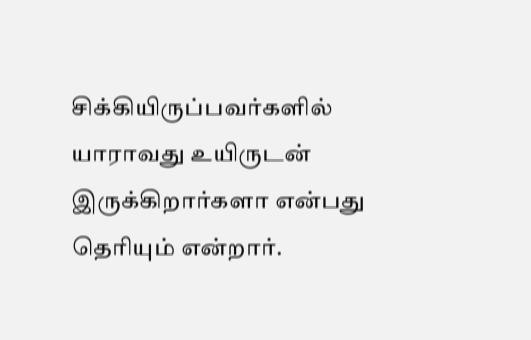சிக்கியிருப்பவர்களில் யாராவது உயிருடன் இருக்கிறார்களா என்பது தெரியும் என்றார்.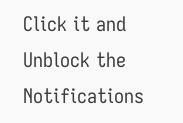Click it and Unblock the Notifications